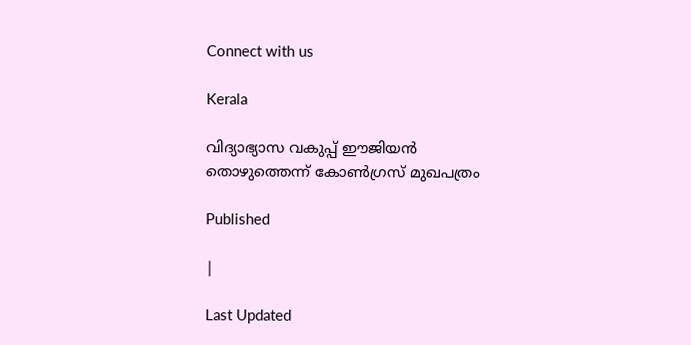Connect with us

Kerala

വിദ്യാഭ്യാസ വകുപ്പ് ഈജിയന്‍ തൊഴുത്തെന്ന് കോണ്‍ഗ്രസ് മുഖപത്രം

Published

|

Last Updated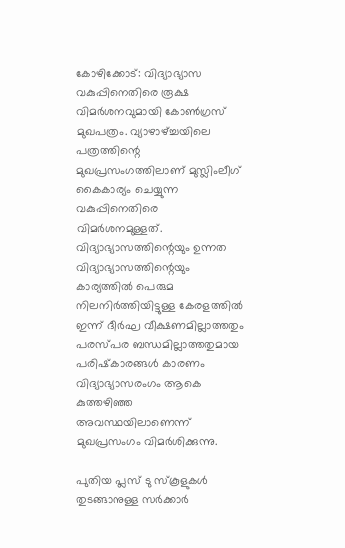കോഴിക്കോട്: വിദ്യാഭ്യാസ വകുപ്പിനെതിരെ രൂക്ഷ വിമര്‍ശനവുമായി കോണ്‍ഗ്രസ് മുഖപത്രം. വ്യാഴാഴ്ച്ചയിലെ പത്രത്തിന്റെ മുഖപ്രസംഗത്തിലാണ് മുസ്ലിംലീഗ് കൈകാര്യം ചെയ്യുന്ന വകുപ്പിനെതിരെ വിമര്‍ശനമുള്ളത്. വിദ്യാഭ്യാസത്തിന്റെയും ഉന്നത വിദ്യാഭ്യാസത്തിന്റെയും കാര്യത്തില്‍ പെരുമ നിലനിര്‍ത്തിയിട്ടുള്ള കേരളത്തില്‍ ഇന്ന് ദീര്‍ഘ വീക്ഷണമില്ലാത്തതും പരസ്പര ബന്ധമില്ലാത്തതുമായ പരിഷ്‌കാരങ്ങള്‍ കാരണം വിദ്യാഭ്യാസരംഗം ആകെ കുത്തഴിഞ്ഞ അവസ്ഥയിലാണെന്ന് മുഖപ്രസംഗം വിമര്‍ശിക്കുന്നു.

പുതിയ പ്ലസ് ടു സ്‌കൂളുകള്‍ തുടങ്ങാനുള്ള സര്‍ക്കാര്‍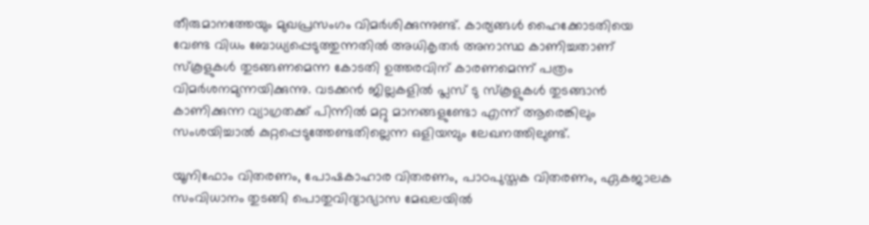തീരുമാനത്തേയും മുഖപ്രസംഗം വിമര്‍ശിക്കുന്നുണ്ട്. കാര്യങ്ങള്‍ ഹൈക്കോടതിയെ വേണ്ട വിധം ബോധ്യപ്പെടുത്തുന്നതില്‍ അധികൃതര്‍ അനാസ്ഥ കാണിച്ചതാണ് സ്‌കൂളുകള്‍ തുടങ്ങണമെന്ന കോടതി ഉത്തരവിന് കാരണമെന്ന് പത്രം വിമര്‍ശനമുന്നയിക്കുന്നു. വടക്കന്‍ ജില്ലകളില്‍ പ്ലസ് ടു സ്‌കൂളുകള്‍ തുടങ്ങാന്‍ കാണിക്കുന്ന വ്യാഗ്രതക്ക് പിന്നില്‍ മറ്റു മാനങ്ങളുണ്ടോ എന്ന് ആരെങ്കിലും സംശയിച്ചാല്‍ കുറ്റപ്പെടുത്തേണ്ടതില്ലെന്ന ഒളിയമ്പും ലേഖനത്തിലുണ്ട്.

യൂനിഫോം വിതരണം, പോഷകാഹാര വിതരണം, പാഠപുസ്തക വിതരണം, ഏകജാലക സംവിധാനം തുടങ്ങി പൊതുവിദ്യാഭ്യാസ മേഖലയില്‍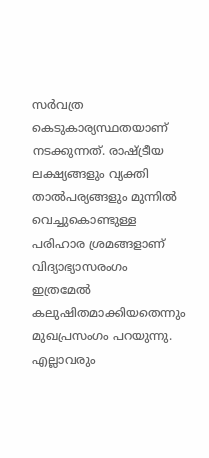സര്‍വത്ര കെടുകാര്യസ്ഥതയാണ് നടക്കുന്നത്. രാഷ്ട്രീയ ലക്ഷ്യങ്ങളും വ്യക്തി താല്‍പര്യങ്ങളും മുന്നില്‍ വെച്ചുകൊണ്ടുള്ള പരിഹാര ശ്രമങ്ങളാണ് വിദ്യാഭ്യാസരംഗം ഇത്രമേല്‍ കലുഷിതമാക്കിയതെന്നും മുഖപ്രസംഗം പറയുന്നു. എല്ലാവരും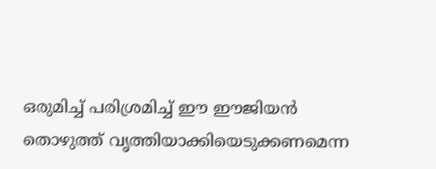ഒരുമിച്ച് പരിശ്രമിച്ച് ഈ ഈജിയന്‍ തൊഴുത്ത് വൃത്തിയാക്കിയെടുക്കണമെന്ന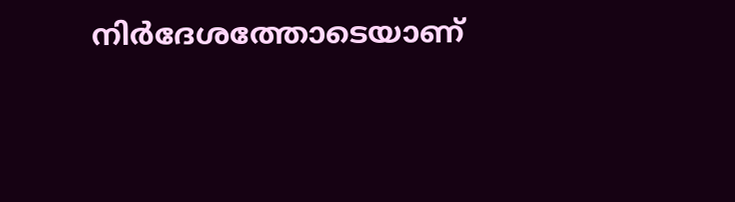നിര്‍ദേശത്തോടെയാണ്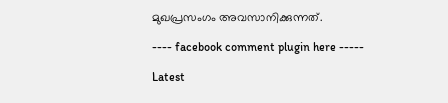മുഖപ്രസംഗം അവസാനിക്കുന്നത്.

---- facebook comment plugin here -----

Latest